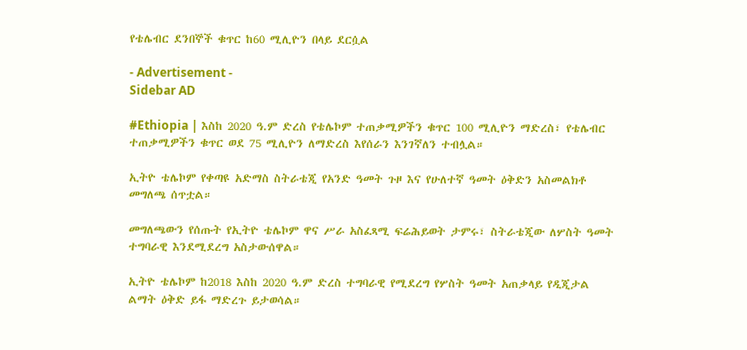የቴሌብር ደንበኞች ቁጥር ከ60 ሚሊዮን በላይ ደርሷል

- Advertisement -
Sidebar AD

#Ethiopia | እስከ 2020 ዓ.ም ድረስ የቴሌኮም ተጠቃሚዎችን ቁጥር 100 ሚሊዮን ማድረስ፣ የቴሌብር ተጠቃሚዎችን ቁጥር ወደ 75 ሚሊዮን ለማድረስ እየሰራን እንገኛለን ተብሏል።

ኢትዮ ቴሌኮም የቀጣዩ አድማስ ስትራቴጂ የአንድ ዓመት ጉዞ እና የሁለተኛ ዓመት ዕቅድን አስመልክቶ መግለጫ ሰጥቷል።

መግለጫውን የሰጡት የኢትዮ ቴሌኮም ዋና ሥራ አስፈጻሚ ፍሬሕይወት ታምሩ፣ ስትራቴጂው ለሦስት ዓመት ተግባራዊ እንደሚደረግ አስታውሰዋል።

ኢትዮ ቴሌኮም ከ2018 እስከ 2020 ዓ.ም ድረስ ተግባራዊ የሚደረግ የሦስት ዓመት አጠቃላይ የዲጂታል ልማት ዕቅድ ይፋ ማድረጉ ይታወሳል።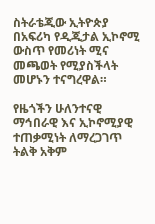ስትራቴጂው ኢትዮጵያ በአፍሪካ የዲጂታል ኢኮኖሚ ውስጥ የመሪነት ሚና መጫወት የሚያስችላት መሆኑን ተናግረዋል።

የዜጎችን ሁለንተናዊ ማኅበራዊ እና ኢኮኖሚያዊ ተጠቃሚነት ለማረጋገጥ ትልቅ አቅም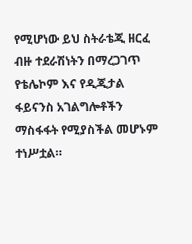የሚሆነው ይህ ስትራቴጂ ዘርፈ ብዙ ተደራሽነትን በማረጋገጥ የቴሌኮም እና የዲጂታል ፋይናንስ አገልግሎቶችን ማስፋፋት የሚያስችል መሆኑም ተነሥቷል።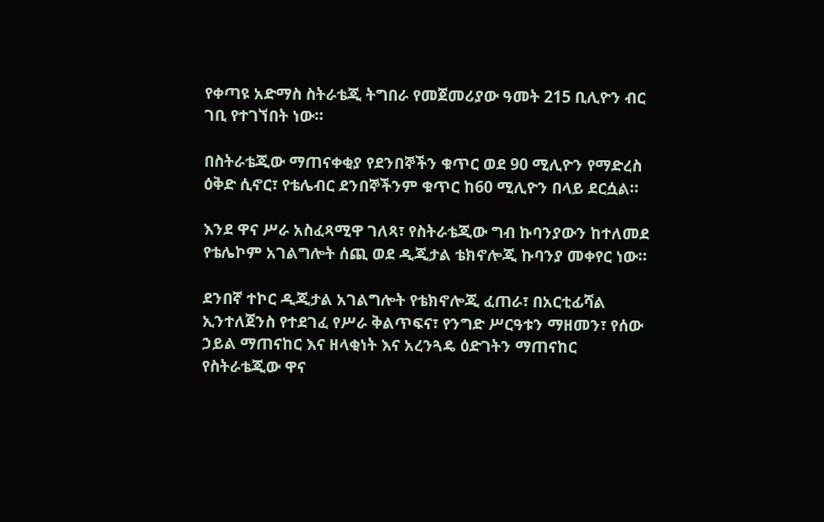የቀጣዩ አድማስ ስትራቴጂ ትግበራ የመጀመሪያው ዓመት 215 ቢሊዮን ብር ገቢ የተገኘበት ነው።

በስትራቴጂው ማጠናቀቂያ የደንበኞችን ቁጥር ወደ 90 ሚሊዮን የማድረስ ዕቅድ ሲኖር፣ የቴሌብር ደንበኞችንም ቁጥር ከ60 ሚሊዮን በላይ ደርሷል።

እንደ ዋና ሥራ አስፈጻሚዋ ገለጻ፣ የስትራቴጂው ግብ ኩባንያውን ከተለመደ የቴሌኮም አገልግሎት ሰጪ ወደ ዲጂታል ቴክኖሎጂ ኩባንያ መቀየር ነው።

ደንበኛ ተኮር ዲጂታል አገልግሎት የቴክኖሎጂ ፈጠራ፣ በአርቲፊሻል ኢንተለጀንስ የተደገፈ የሥራ ቅልጥፍና፣ የንግድ ሥርዓቱን ማዘመን፣ የሰው ኃይል ማጠናከር እና ዘላቂነት እና አረንጓዴ ዕድገትን ማጠናከር የስትራቴጂው ዋና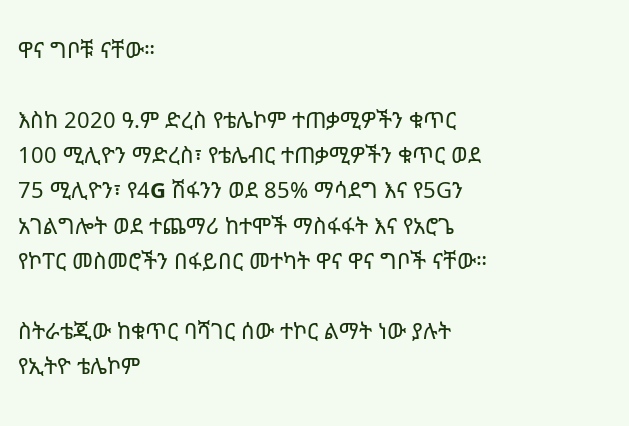ዋና ግቦቹ ናቸው።

እስከ 2020 ዓ.ም ድረስ የቴሌኮም ተጠቃሚዎችን ቁጥር 100 ሚሊዮን ማድረስ፣ የቴሌብር ተጠቃሚዎችን ቁጥር ወደ 75 ሚሊዮን፣ የ4G ሽፋንን ወደ 85% ማሳደግ እና የ5Gን አገልግሎት ወደ ተጨማሪ ከተሞች ማስፋፋት እና የአሮጌ የኮፐር መስመሮችን በፋይበር መተካት ዋና ዋና ግቦች ናቸው።

ስትራቴጂው ከቁጥር ባሻገር ሰው ተኮር ልማት ነው ያሉት የኢትዮ ቴሌኮም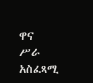ዋና ሥራ አስፈጻሚ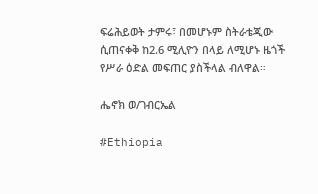ፍሬሕይወት ታምሩ፣ በመሆኑም ስትራቴጂው ሲጠናቀቅ ከ2.6 ሚሊዮን በላይ ለሚሆኑ ዜጎች የሥራ ዕድል መፍጠር ያስችላል ብለዋል።

ሔኖክ ወ/ገብርኤል

#Ethiopia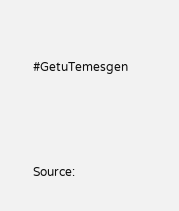#GetuTemesgen





Source: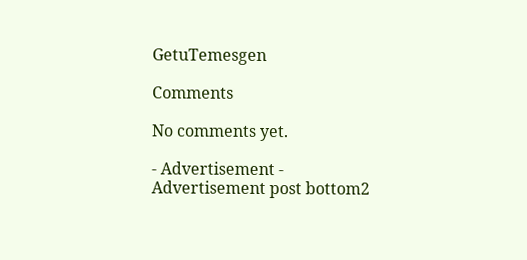GetuTemesgen

Comments

No comments yet.

- Advertisement -
Advertisement post bottom2